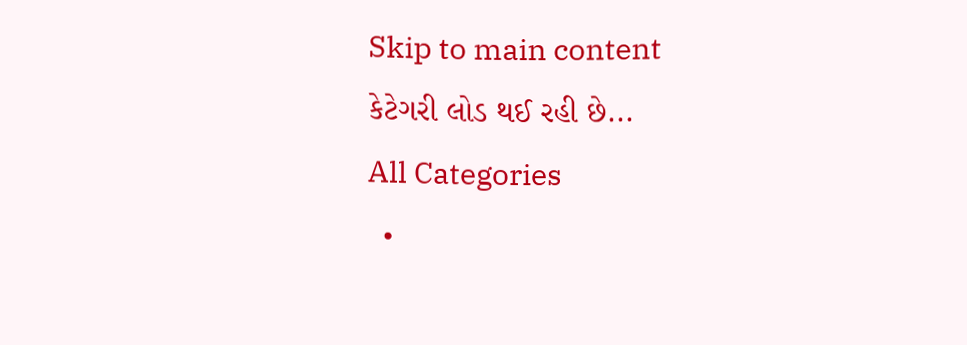Skip to main content
કેટેગરી લોડ થઈ રહી છે...
All Categories
  •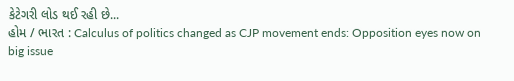કેટેગરી લોડ થઈ રહી છે...
હોમ / ભારત : Calculus of politics changed as CJP movement ends: Opposition eyes now on big issue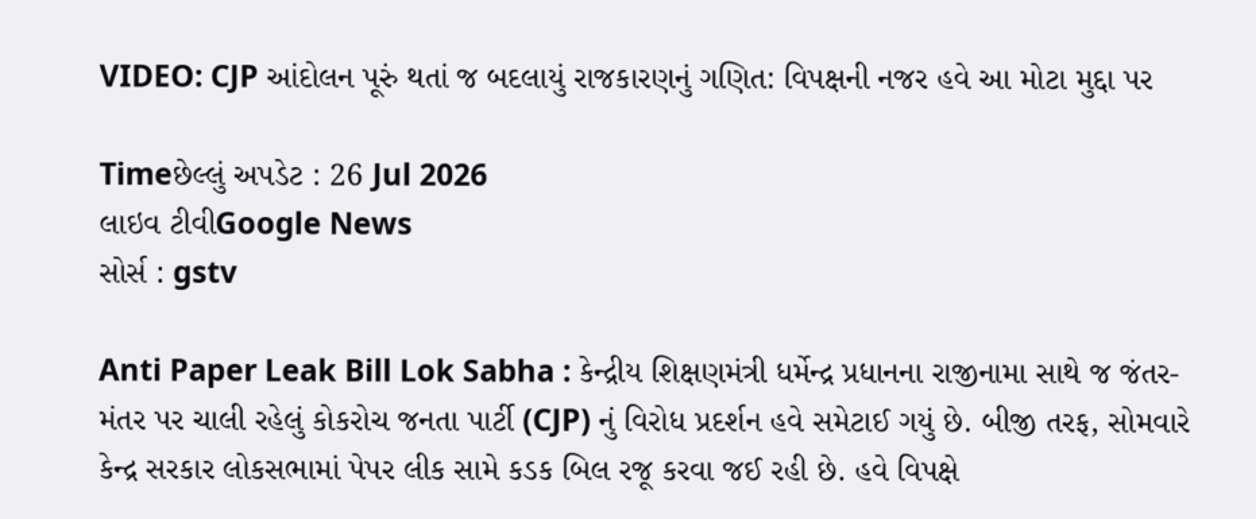VIDEO: CJP આંદોલન પૂરું થતાં જ બદલાયું રાજકારણનું ગણિત: વિપક્ષની નજર હવે આ મોટા મુદ્દા પર

Timeછેલ્લું અપડેટ : 26 Jul 2026
લાઇવ ટીવીGoogle News
સોર્સ : gstv

Anti Paper Leak Bill Lok Sabha : કેન્દ્રીય શિક્ષણમંત્રી ધર્મેન્દ્ર પ્રધાનના રાજીનામા સાથે જ જંતર-મંતર પર ચાલી રહેલું કોકરોચ જનતા પાર્ટી (CJP) નું વિરોધ પ્રદર્શન હવે સમેટાઈ ગયું છે. બીજી તરફ, સોમવારે કેન્દ્ર સરકાર લોકસભામાં પેપર લીક સામે કડક બિલ રજૂ કરવા જઈ રહી છે. હવે વિપક્ષે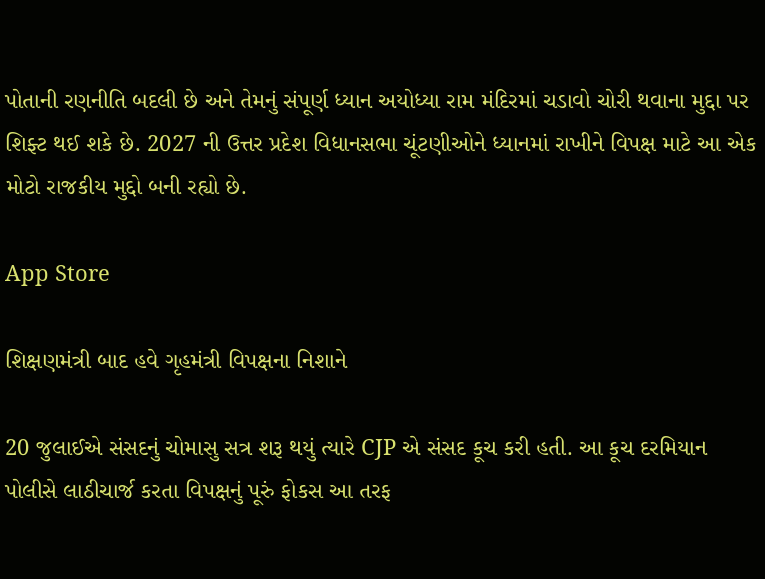પોતાની રણનીતિ બદલી છે અને તેમનું સંપૂર્ણ ધ્યાન અયોધ્યા રામ મંદિરમાં ચડાવો ચોરી થવાના મુદ્દા પર શિફ્ટ થઈ શકે છે. 2027 ની ઉત્તર પ્રદેશ વિધાનસભા ચૂંટણીઓને ધ્યાનમાં રાખીને વિપક્ષ માટે આ એક મોટો રાજકીય મુદ્દો બની રહ્યો છે.

App Store

શિક્ષણમંત્રી બાદ હવે ગૃહમંત્રી વિપક્ષના નિશાને

20 જુલાઈએ સંસદનું ચોમાસુ સત્ર શરૂ થયું ત્યારે CJP એ સંસદ કૂચ કરી હતી. આ કૂચ દરમિયાન પોલીસે લાઠીચાર્જ કરતા વિપક્ષનું પૂરું ફોકસ આ તરફ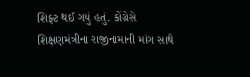શિફ્ટ થઈ ગયું હતું. કોંગ્રેસે શિક્ષણમંત્રીના રાજીનામાની માંગ સાથે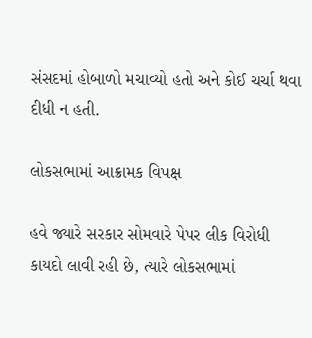સંસદમાં હોબાળો મચાવ્યો હતો અને કોઈ ચર્ચા થવા દીધી ન હતી.

લોકસભામાં આક્રામક વિપક્ષ

હવે જ્યારે સરકાર સોમવારે પેપર લીક વિરોધી કાયદો લાવી રહી છે, ત્યારે લોકસભામાં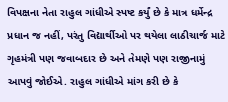વિપક્ષના નેતા રાહુલ ગાંધીએ સ્પષ્ટ કર્યું છે કે માત્ર ધર્મેન્દ્ર પ્રધાન જ નહીં, પરંતુ વિદ્યાર્થીઓ પર થયેલા લાઠીચાર્જ માટે ગૃહમંત્રી પણ જવાબદાર છે અને તેમણે પણ રાજીનામું આપવું જોઈએ. રાહુલ ગાંધીએ માંગ કરી છે કે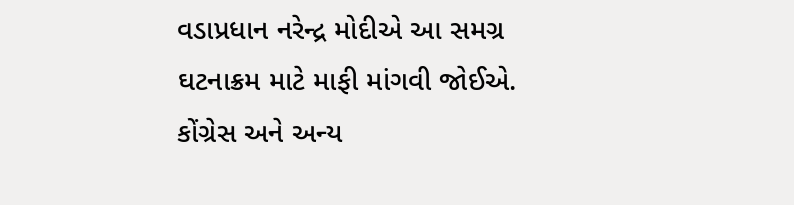વડાપ્રધાન નરેન્દ્ર મોદીએ આ સમગ્ર ઘટનાક્રમ માટે માફી માંગવી જોઈએ. કોંગ્રેસ અને અન્ય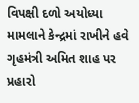વિપક્ષી દળો અયોધ્યા મામલાને કેન્દ્રમાં રાખીને હવે ગૃહમંત્રી અમિત શાહ પર પ્રહારો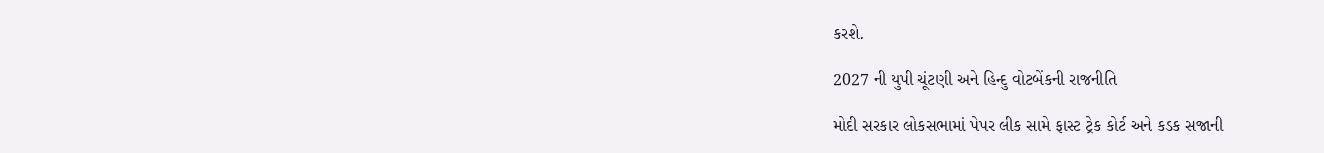કરશે.

2027 ની યુપી ચૂંટણી અને હિન્દુ વોટબેંકની રાજનીતિ

મોદી સરકાર લોકસભામાં પેપર લીક સામે ફાસ્ટ ટ્રેક કોર્ટ અને કડક સજાની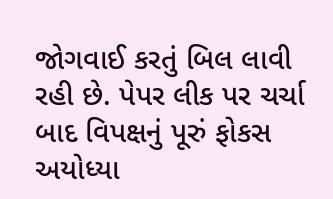જોગવાઈ કરતું બિલ લાવી રહી છે. પેપર લીક પર ચર્ચા બાદ વિપક્ષનું પૂરું ફોકસ અયોધ્યા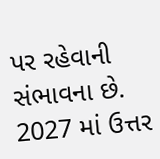પર રહેવાની સંભાવના છે. 2027 માં ઉત્તર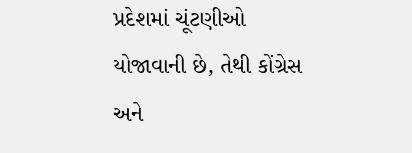પ્રદેશમાં ચૂંટણીઓ યોજાવાની છે, તેથી કોંગ્રેસ અને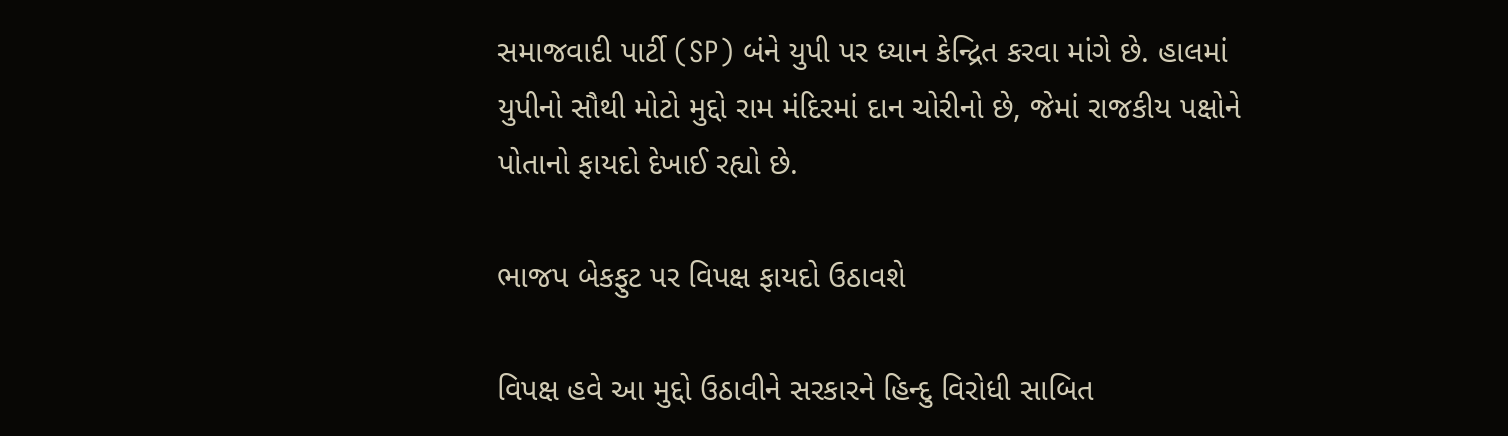સમાજવાદી પાર્ટી (SP) બંને યુપી પર ધ્યાન કેન્દ્રિત કરવા માંગે છે. હાલમાં યુપીનો સૌથી મોટો મુદ્દો રામ મંદિરમાં દાન ચોરીનો છે, જેમાં રાજકીય પક્ષોને પોતાનો ફાયદો દેખાઈ રહ્યો છે.

ભાજપ બેકફુટ પર વિપક્ષ ફાયદો ઉઠાવશે

વિપક્ષ હવે આ મુદ્દો ઉઠાવીને સરકારને હિન્દુ વિરોધી સાબિત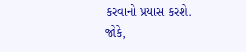કરવાનો પ્રયાસ કરશે. જોકે,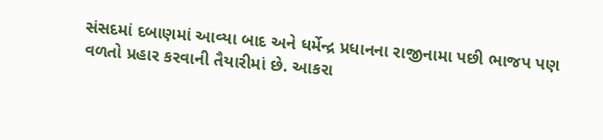સંસદમાં દબાણમાં આવ્યા બાદ અને ધર્મેન્દ્ર પ્રધાનના રાજીનામા પછી ભાજપ પણ વળતો પ્રહાર કરવાની તૈયારીમાં છે. આકરા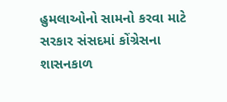હુમલાઓનો સામનો કરવા માટે સરકાર સંસદમાં કોંગ્રેસના શાસનકાળ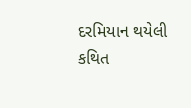દરમિયાન થયેલી કથિત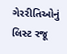ગેરરીતિઓનું લિસ્ટ રજૂ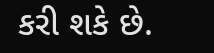કરી શકે છે.